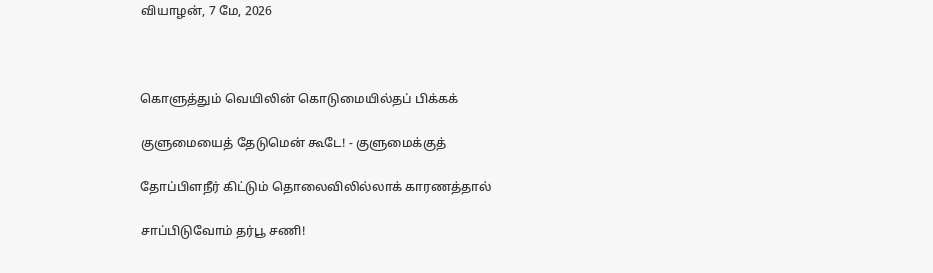வியாழன், 7 மே, 2026



கொளுத்தும் வெயிலின் கொடுமையில்தப் பிக்கக்

குளுமையைத் தேடுமென் கூடே! - குளுமைக்குத்

தோப்பிளநீர் கிட்டும் தொலைவிலில்லாக் காரணத்தால்

சாப்பிடுவோம் தர்பூ சணி!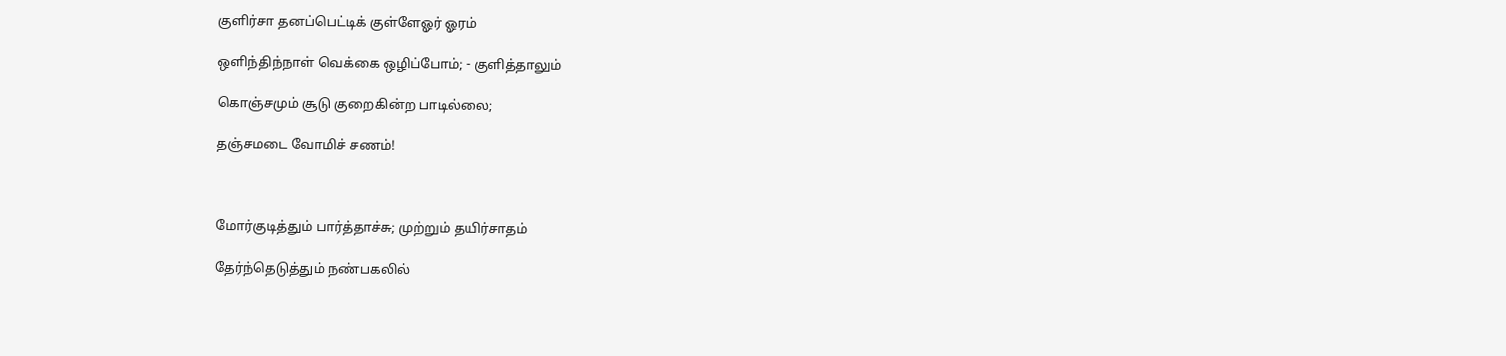குளிர்சா தனப்பெட்டிக் குள்ளேஓர் ஓரம்

ஒளிந்திந்நாள் வெக்கை ஒழிப்போம்; - குளித்தாலும்

கொஞ்சமும் சூடு குறைகின்ற பாடில்லை;

தஞ்சமடை வோமிச் சணம்!



மோர்குடித்தும் பார்த்தாச்சு; முற்றும் தயிர்சாதம்

தேர்ந்தெடுத்தும் நண்பகலில்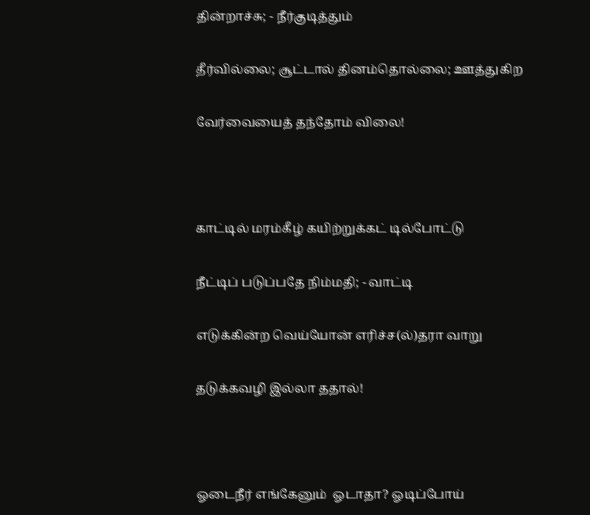தின்றாச்சு; - நீர்குடித்தும்

தீர்வில்லை; சூட்டால் தினம்தொல்லை; ஊத்துகிற

வேர்வையைத் தந்தோம் விலை!



காட்டில் மரம்கீழ் கயிற்றுக்கட் டில்போட்டு

நீட்டிப் படுப்பதே நிம்மதி; - வாட்டி

எடுக்கின்ற வெய்யோன் எரிச்ச(ல்)தரா வாறு

தடுக்கவழி இல்லா ததால்!



ஓடைநீர் எங்கேனும்  ஓடாதா? ஓடிப்போய்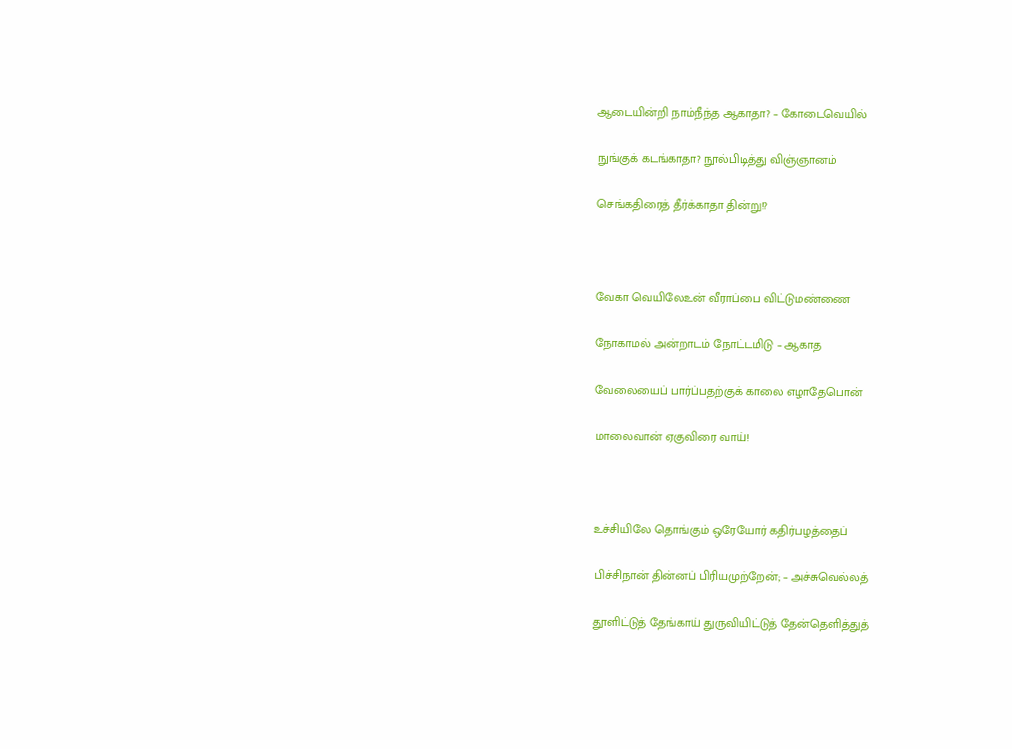ஆடையின்றி நாம்நீந்த ஆகாதா? – கோடைவெயில்

நுங்குக் கடங்காதா? நூல்பிடித்து விஞ்ஞானம்

செங்கதிரைத் தீர்க்காதா தின்று!?



வேகா வெயிலேஉன் வீராப்பை விட்டுமண்ணை

நோகாமல் அன்றாடம் நோட்டமிடு – ஆகாத

வேலையைப் பார்ப்பதற்குக் காலை எழாதேபொன்

மாலைவான் ஏகுவிரை வாய்!



உச்சியிலே தொங்கும் ஒரேயோர் கதிர்பழத்தைப்

பிச்சிநான் தின்னப் பிரியமுற்றேன்; – அச்சுவெல்லத்

தூளிட்டுத் தேங்காய் துருவியிட்டுத் தேன்தெளித்துத்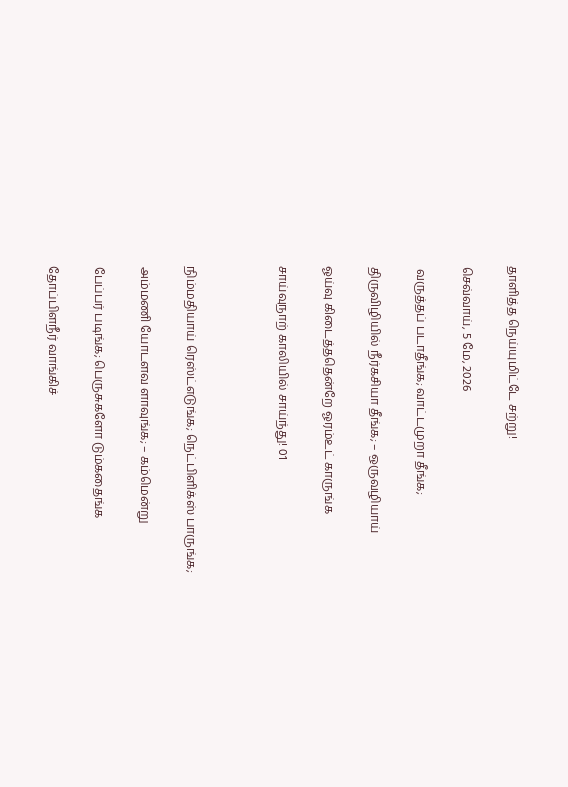தாளித்த நெய்யுமிட்டே சற்று!

செவ்வாய், 5 மே, 2026

 வருத்தப் படாதீங்க; வாட்டமுறா தீங்க;

திருவிழியில் நீர்கசியா தீங்க; – ஒருவழியாய்

ஓய்வு கிடைத்ததென்றே ஓரம்உட் காருங்க

சாய்வுநாற் காலியில் சாய்ந்து! 01



நிம்மதியாய் ரெஸ்ட்எடுங்க; நெட்பிளிக்ஸ் பாருங்க;

அம்மணி யோடளவ ளாவுங்க; – கம்மென்று

பேப்பர் படிங்க; பெருசுகளோ டும்கதைங்க

தோப்பிளநீர் வாங்கிச்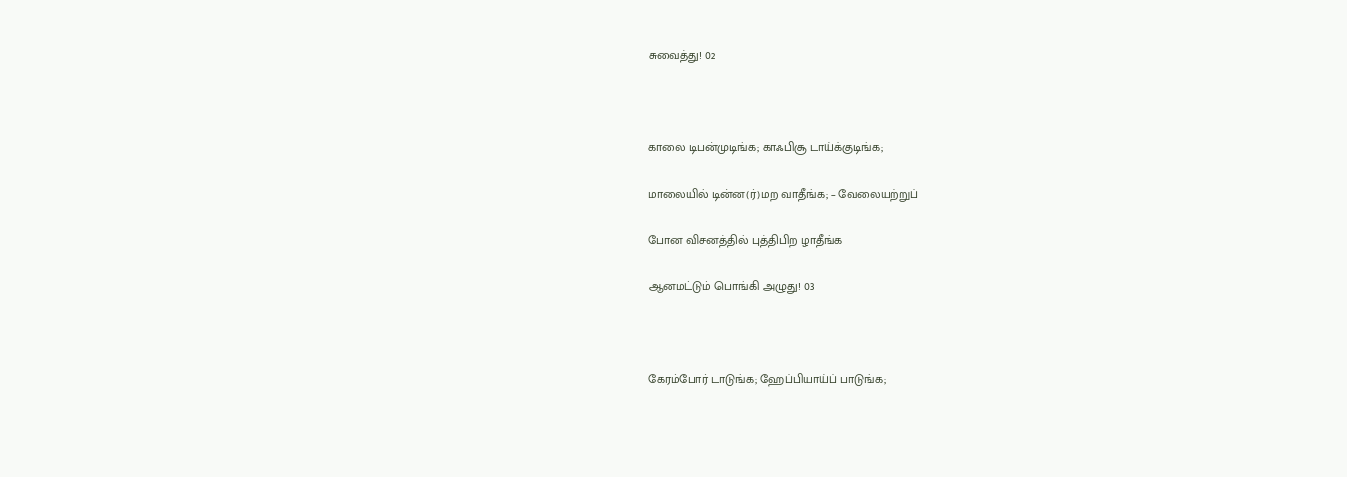சுவைத்து! 02



காலை டிபன்முடிங்க; காஃபிசூ டாய்க்குடிங்க;

மாலையில் டின்ன(ர்)மற வாதீங்க; – வேலையற்றுப்

போன விசனத்தில் புத்திபிற ழாதீங்க

ஆனமட்டும் பொங்கி அழுது! 03



கேரம்போர் டாடுங்க; ஹேப்பியாய்ப் பாடுங்க;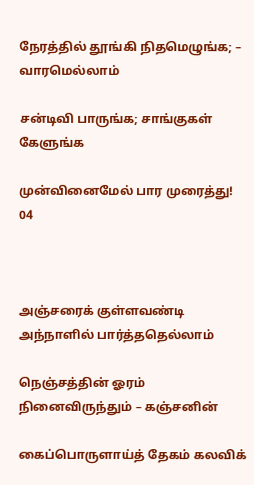நேரத்தில் தூங்கி நிதமெழுங்க; – வாரமெல்லாம்

சன்டிவி பாருங்க; சாங்குகள் கேளுங்க

முன்வினைமேல் பார முரைத்து! 04



அஞ்சரைக் குள்ளவண்டி அந்நாளில் பார்த்ததெல்லாம்

நெஞ்சத்தின் ஓரம் நினைவிருந்தும் – கஞ்சனின்

கைப்பொருளாய்த் தேகம் கலவிக்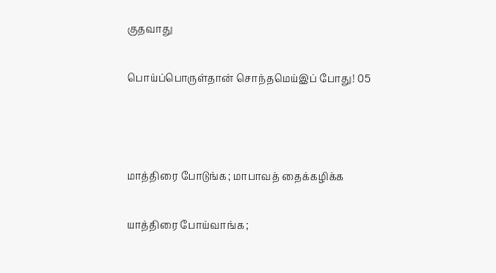குதவாது

பொய்ப்பொருள்தான் சொந்தமெய்இப் போது! 05



மாத்திரை போடுங்க; மாபாவத் தைக்கழிக்க

யாத்திரை போய்வாங்க;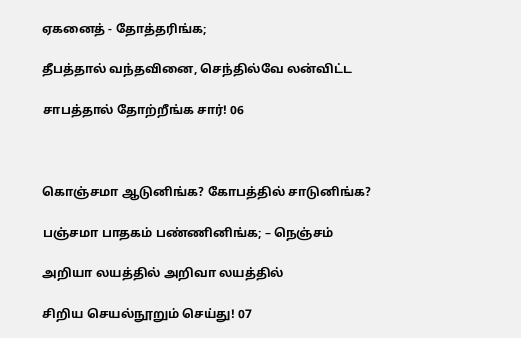ஏகனைத் - தோத்தரிங்க;

தீபத்தால் வந்தவினை, செந்தில்வே லன்விட்ட

சாபத்தால் தோற்றீங்க சார்! 06



கொஞ்சமா ஆடுனிங்க? கோபத்தில் சாடுனிங்க?

பஞ்சமா பாதகம் பண்ணினிங்க; – நெஞ்சம்

அறியா லயத்தில் அறிவா லயத்தில்

சிறிய செயல்நூறும் செய்து! 07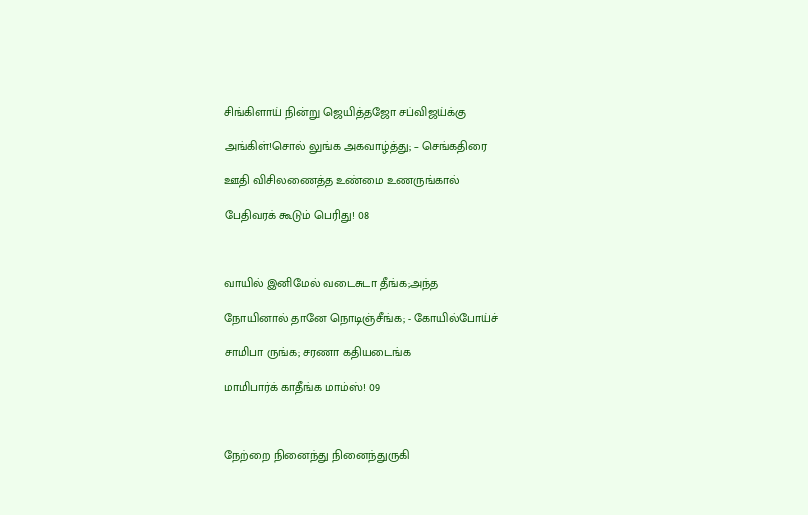சிங்கிளாய் நின்று ஜெயித்தஜோ சப்விஜய்க்கு

அங்கிள்!சொல் லுங்க அகவாழ்த்து; – செங்கதிரை

ஊதி விசிலணைத்த உண்மை உணருங்கால்

பேதிவரக் கூடும் பெரிது! 08



வாயில் இனிமேல் வடைசுடா தீங்க;அந்த

நோயினால் தானே நொடிஞ்சீங்க; - கோயில்போய்ச்

சாமிபா ருங்க; சரணா கதியடைங்க

மாமிபார்க் காதீங்க மாம்ஸ்! 09



நேற்றை நினைந்து நினைந்துருகி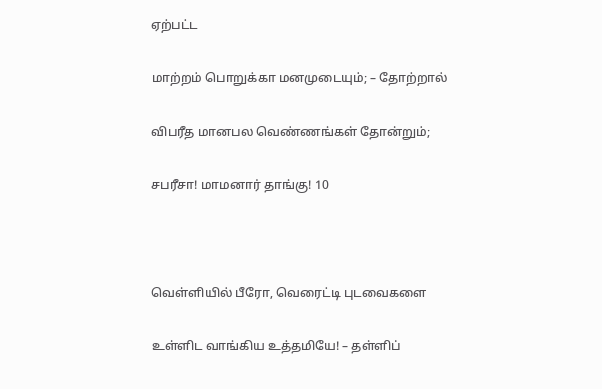ஏற்பட்ட

மாற்றம் பொறுக்கா மனமுடையும்; – தோற்றால்

விபரீத மானபல வெண்ணங்கள் தோன்றும்;

சபரீசா! மாமனார் தாங்கு! 10



வெள்ளியில் பீரோ, வெரைட்டி புடவைகளை

உள்ளிட வாங்கிய உத்தமியே! – தள்ளிப்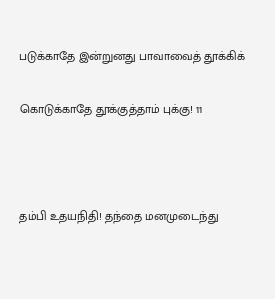படுக்காதே இன்றுனது பாவாவைத் தூக்கிக்

கொடுக்காதே தூக்குத்தாம் புக்கு! 11



தம்பி உதயநிதி! தந்தை மனமுடைந்து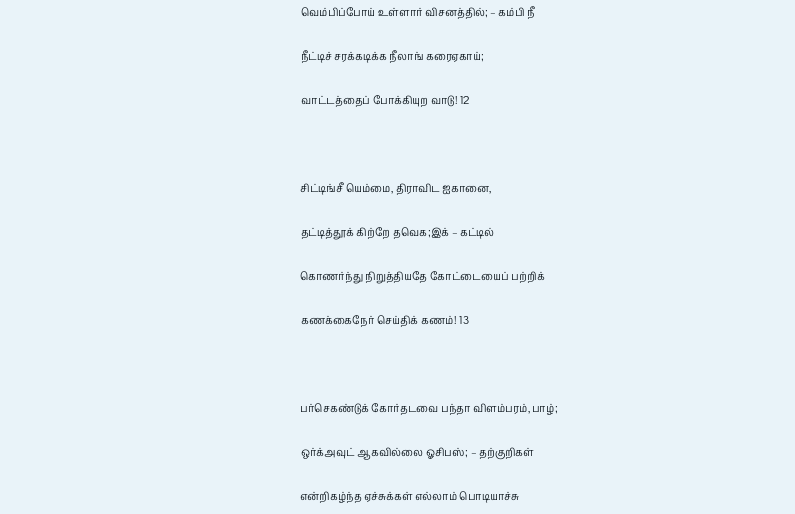வெம்பிப்போய் உள்ளார் விசனத்தில்; – கம்பி நீ

நீட்டிச் சரக்கடிக்க நீலாங் கரைஏகாய்;

வாட்டத்தைப் போக்கியுற வாடு! 12



சிட்டிங்சீ யெம்மை, திராவிட ஐகானை,

தட்டித்தூக் கிற்றே தவெக‍;இக் – கட்டில்

கொணர்ந்து நிறுத்தியதே கோட்டையைப் பற்றிக்

கணக்கைநேர் செய்திக் கணம்! 13



பர்செகண்டுக் கோர்தடவை பந்தா விளம்பரம்,பாழ்;

ஒர்க்அவுட் ஆகவில்லை ஓசிபஸ்; – தற்குறிகள்

என்றிகழ்ந்த ஏச்சுக்கள் எல்லாம் பொடியாச்சு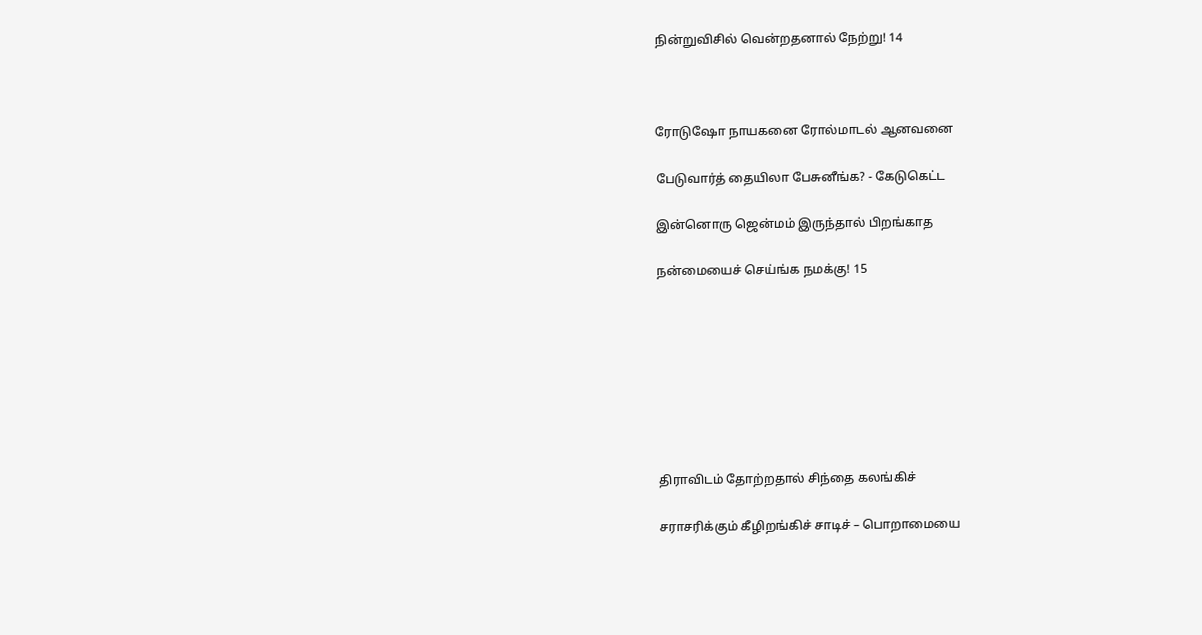நின்றுவிசில் வென்றதனால் நேற்று! 14



ரோடுஷோ நாயகனை ரோல்மாடல் ஆனவனை

பேடுவார்த் தையிலா பேசுனீங்க? - கேடுகெட்ட

இன்னொரு ஜென்ம‍ம் இருந்தால் பிறங்காத

நன்மையைச் செய்ங்க நமக்கு! 15








திராவிடம் தோற்றதால் சிந்தை கலங்கிச்

சராசரிக்கும் கீழிறங்கிச் சாடிச் – பொறாமையை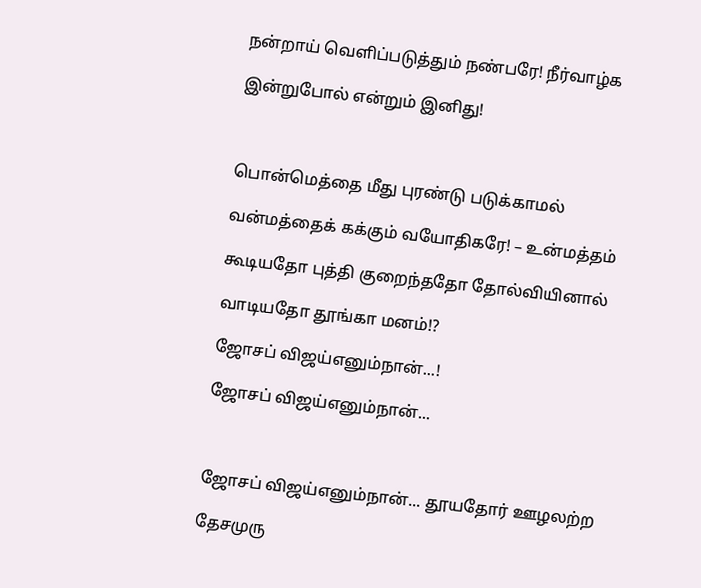நன்றாய் வெளிப்படுத்தும் நண்பரே! நீர்வாழ்க

இன்றுபோல் என்றும் இனிது!



பொன்மெத்தை மீது புரண்டு படுக்காமல்

வன்மத்தைக் க‍க்கும் வயோதிகரே! – உன்மத்தம்

கூடியதோ புத்தி குறைந்ததோ தோல்வியினால்

வாடியதோ தூங்கா மனம்!?

ஜோசப் விஜய்எனும்நான்...!

ஜோசப் விஜய்எனும்நான்...



ஜோசப் விஜய்எனும்நான்... தூயதோர் ஊழலற்ற

தேசமுரு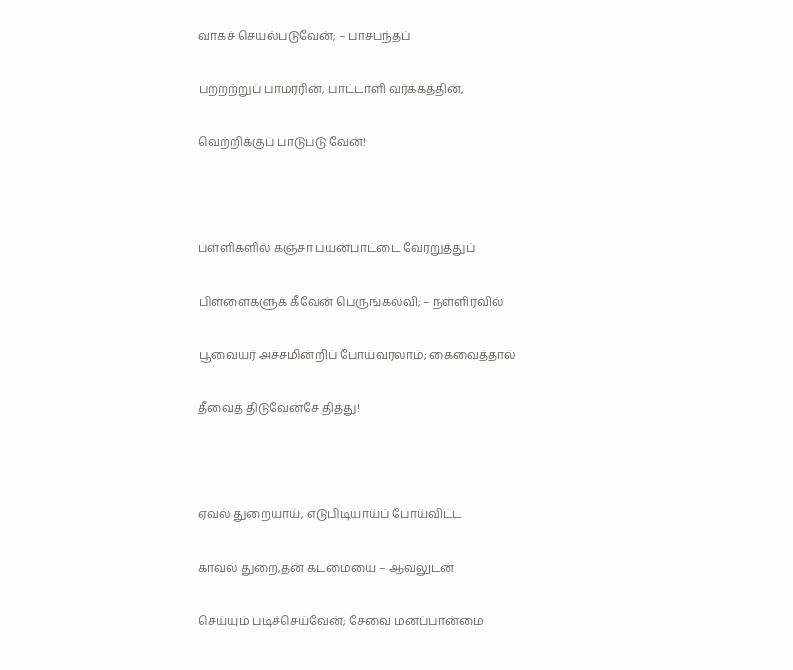வாகச் செயல்படுவேன்; – பாசபந்தப்

பற்றற்றுப் பாமர‍ரின், பாட்டாளி வர்க்கத்தின்,

வெற்றிக்குப் பாடுபடு வேன்!



பள்ளிகளில் கஞ்சா பயன்பாட்டை வேரறுத்துப்

பிள்ளைகளுக் கீவேன் பெருங்கல்வி; – நள்ளிரவில்

பூவையர் அச்சமின்றிப் போய்வரலாம்; கைவைத்தால்

தீவைத் திடுவேன்சே தித்து!



ஏவல் துறையாய், எடுபிடியாய்ப் போய்விட்ட

காவல் துறை,தன் கடமையை – ஆவலுடன்

செய்யும் படிச்செய்வேன்; சேவை மனப்பான்மை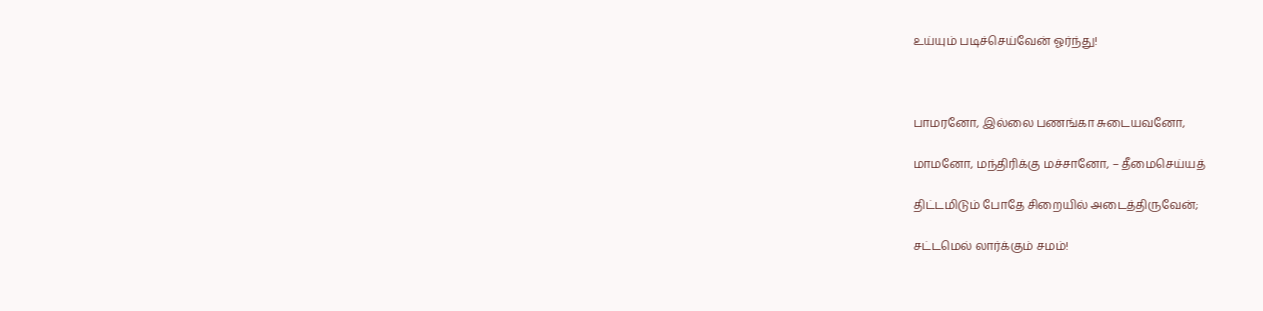உய்யும் படிச்செய்வேன் ஓர்ந்து!



பாமரனோ, இல்லை பணங்கா சுடையவனோ,

மாமனோ, மந்திரிக்கு மச்சானோ, – தீமைசெய்யத்

திட்டமிடும் போதே சிறையில் அடைத்திருவேன்;

சட்டமெல் லார்க்கும் சம‍ம்!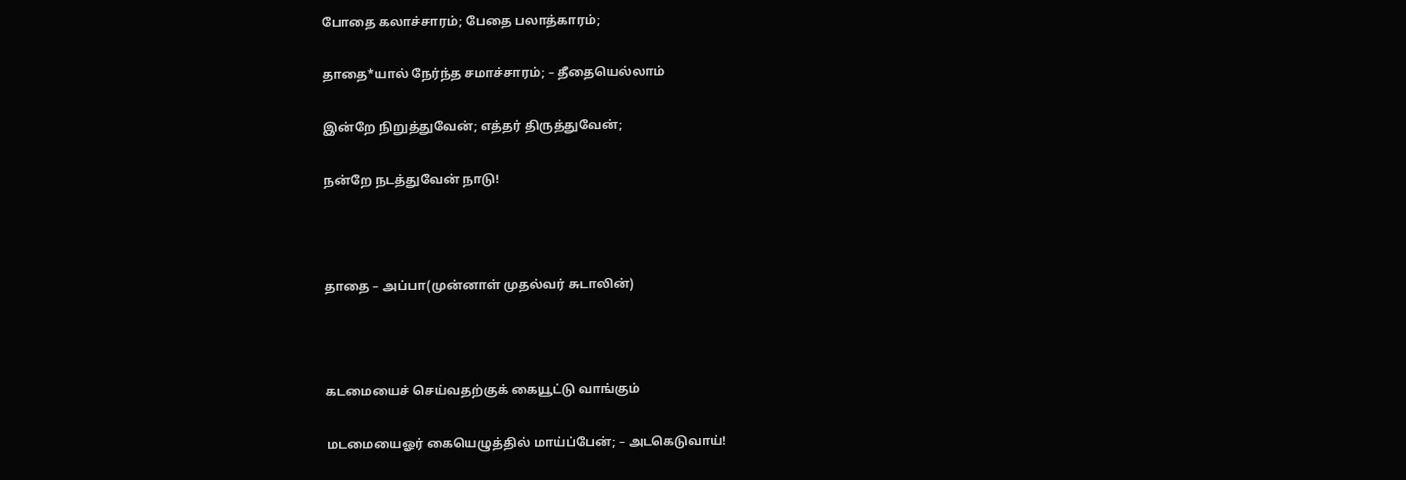போதை கலாச்சாரம்; பேதை பலாத்காரம்;

தாதை*யால் நேர்ந்த சமாச்சாரம்; – தீதையெல்லாம்

இன்றே நிறுத்துவேன்; எத்தர் திருத்துவேன்;

நன்றே நடத்துவேன் நாடு!



தாதை – அப்பா(முன்னாள் முதல்வர் சுடாலின்)



கடமையைச் செய்வதற்குக் கையூட்டு வாங்கும்

மடமையைஓர் கையெழுத்தில் மாய்ப்பேன்; – அடகெடுவாய்!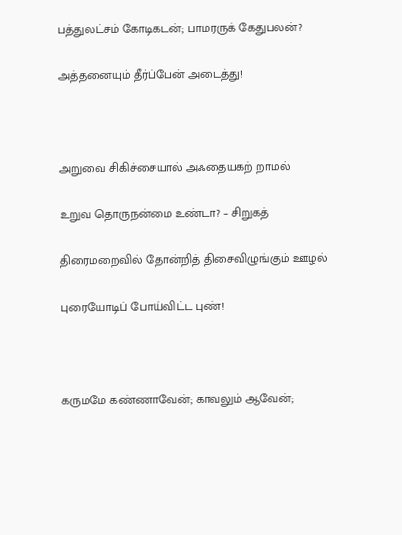பத்துலட்சம் கோடிகடன்; பாமர‍ருக் கேதுபலன்?

அத்தனையும் தீர்ப்பேன் அடைத்து!



அறுவை சிகிச்சையால் அஃதையகற் றாமல்

உறுவ தொருநன்மை உண்டா? – சிறுக‍த்

திரைமறைவில் தோன்றித் திசைவிழுங்கும் ஊழல்

புரையோடிப் போய்விட்ட புண்!



கருமமே கண்ணாவேன்; காவலும் ஆவேன்;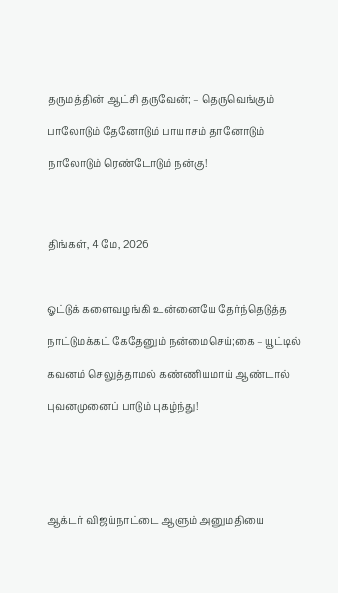தருமத்தின் ஆட்சி தருவேன்; – தெருவெங்கும்

பாலோடும் தேனோடும் பாயாசம் தானோடும்

நாலோடும் ரெண்டோடும் நன்கு!




திங்கள், 4 மே, 2026



ஓட்டுக் களைவழங்கி உன்னையே தேர்ந்தெடுத்த

நாட்டுமக்கட் கேதேனும் நன்மைசெய்;கை – யூட்டில்

கவனம் செலுத்தாமல் கண்ணியமாய் ஆண்டால்

புவனமுனைப் பாடும் புகழ்ந்து!






ஆக்டர் விஜய்நாட்டை ஆளும் அனுமதியை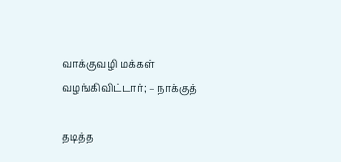வாக்குவழி மக்கள் வழங்கிவிட்டார்; – நாக்குத்

தடித்த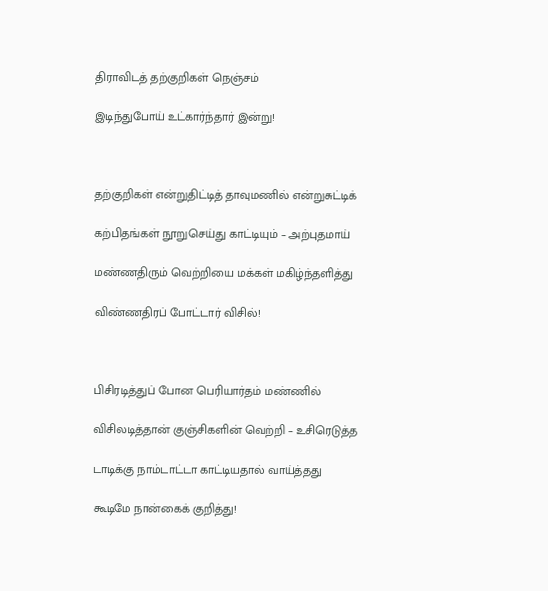திராவிடத் தற்குறிகள் நெஞ்சம்

இடிந்துபோய் உட்கார்ந்தார் இன்று!



தற்குறிகள் என்றுதிட்டித் தாவுமணில் என்றுசுட்டிக்

கற்பிதங்கள் நூறுசெய்து காட்டியும் – அற்புதமாய்

மண்ணதிரும் வெற்றியை மக்கள் மகிழ்ந்தளித்து

விண்ணதிரப் போட்டார் விசில்!



பிசிரடித்துப் போன பெரியார்தம் மண்ணில்

விசிலடித்தான் குஞ்சிகளின் வெற்றி – உசிரெடுத்த

டாடிக்கு நாம்டாட்டா காட்டியதால் வாய்த்தது

கூடிமே நான்கைக் குறித்து!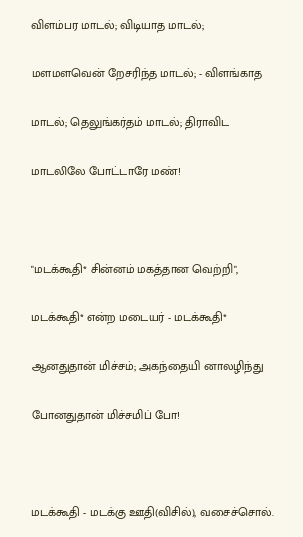விளம்பர மாடல்; விடியாத மாடல்;

மளமளவென் றேசரிந்த மாடல்; - விளங்காத

மாடல்; தெலுங்கர்தம் மாடல்; திராவிட

மாடலிலே போட்டாரே மண்!



"மடக்கூதி* சின்னம் மகத்தான வெற்றி",

மடக்கூதி* என்ற மடையர் - மடக்கூதி*

ஆனதுதான் மிச்சம்; அகந்தையி னாலழிந்து

போனதுதான் மிச்சமிப் போ!



மடக்கூதி - மடக்கு ஊதி(விசில்), வசைச்சொல்.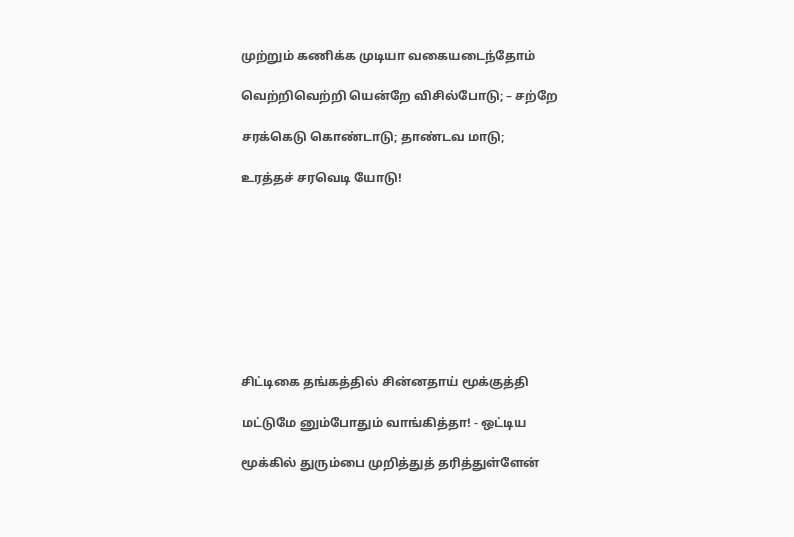முற்றும் கணிக்க முடியா வகையடைந்தோம்

வெற்றிவெற்றி யென்றே விசில்போடு; – சற்றே

சரக்கெடு கொண்டாடு; தாண்டவ மாடு;

உரத்தச் சரவெடி யோடு!









சிட்டிகை தங்கத்தில் சின்னதாய் மூக்குத்தி

மட்டுமே னும்போதும் வாங்கித்தா! - ஒட்டிய

மூக்கில் துரும்பை முறித்துத் தரித்துள்ளேன்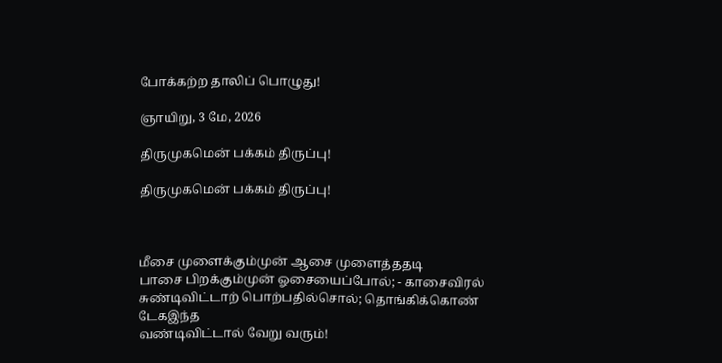போக்கற்ற தாலிப் பொழுது!

ஞாயிறு, 3 மே, 2026

திருமுகமென் பக்கம் திருப்பு!

திருமுகமென் பக்கம் திருப்பு!



மீசை முளைக்கும்முன் ஆசை முளைத்ததடி
பாசை பிறக்கும்முன் ஓசையைப்போல்; - காசைவிரல்
சுண்டிவிட்டாற் பொற்பதில்சொல்; தொங்கிக்கொண் டேக‍இந்த
வண்டிவிட்டால் வேறு வரும்!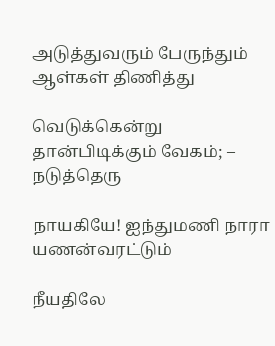அடுத்துவரும் பேருந்தும் ஆள்கள் திணித்து

வெடுக்கென்று தான்பிடிக்கும் வேகம்; – நடுத்தெரு

நாயகியே! ஐந்துமணி நாரா யணன்வரட்டும்

நீயதிலே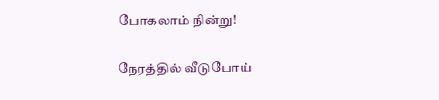போகலாம் நின்று!

நேரத்தில் வீடுபோய்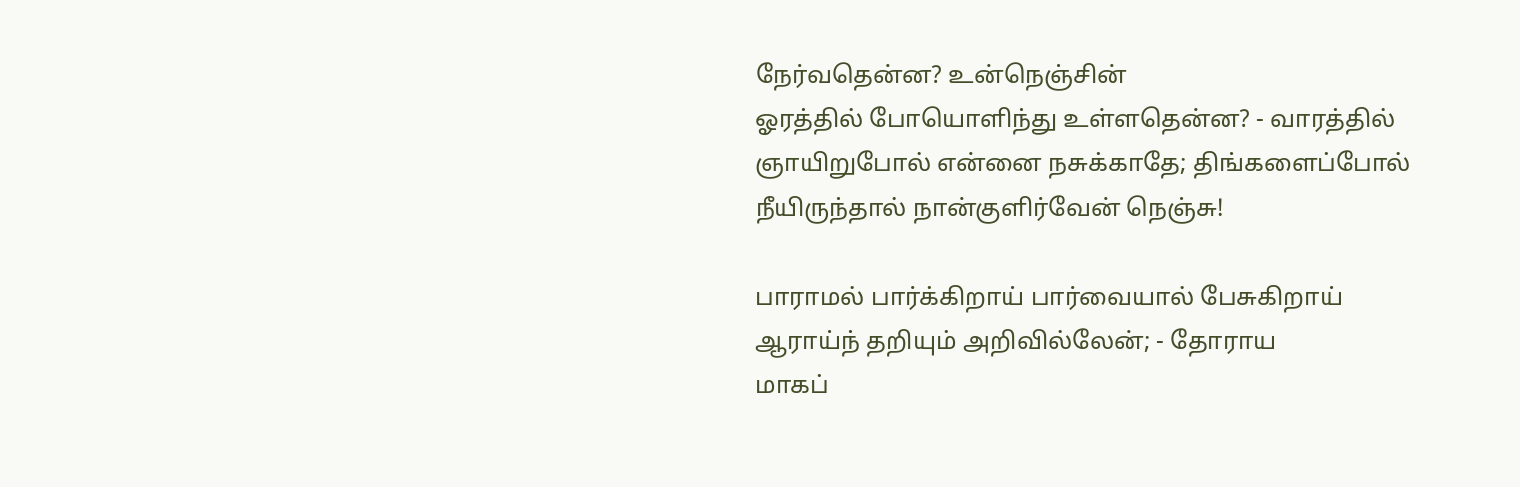நேர்வதென்ன? உன்நெஞ்சின்
ஓரத்தில் போயொளிந்து உள்ளதென்ன? - வாரத்தில்
ஞாயிறுபோல் என்னை நசுக்காதே; திங்களைப்போல்
நீயிருந்தால் நான்குளிர்வேன் நெஞ்சு!

பாராமல் பார்க்கிறாய் பார்வையால் பேசுகிறாய்
ஆராய்ந் தறியும் அறிவில்லேன்; - தோராய
மாகப்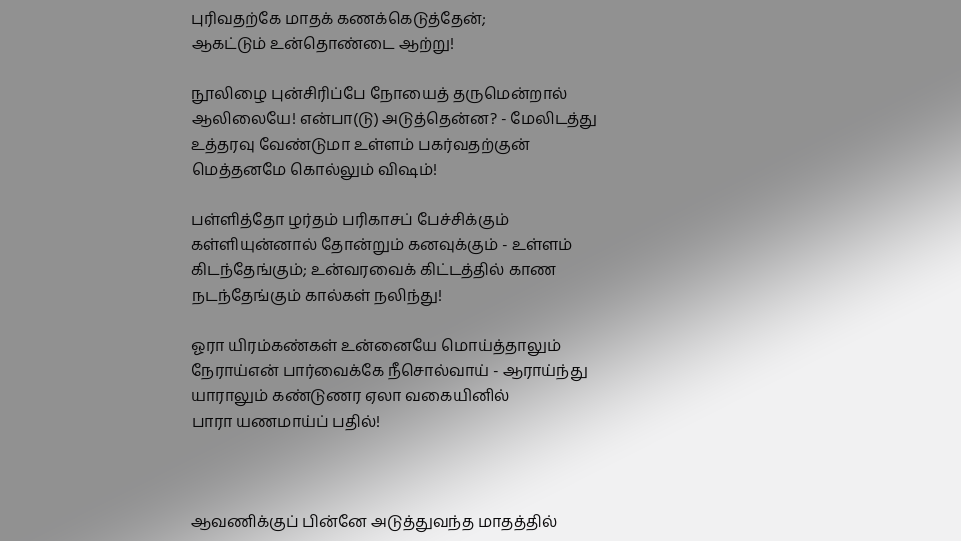புரிவதற்கே மாதக் கணக்கெடுத்தேன்;
ஆகட்டும் உன்தொண்டை ஆற்று!

நூலிழை புன்சிரிப்பே நோயைத் தருமென்றால்
ஆலிலையே! என்பா(டு) அடுத்தென்ன? - மேலிடத்து
உத்தரவு வேண்டுமா உள்ளம் பகர்வதற்குன்
மெத்தனமே கொல்லும் விஷம்!

பள்ளித்தோ ழர்தம் பரிகாசப் பேச்சிக்கும்
கள்ளியுன்னால் தோன்றும் கனவுக்கும் - உள்ளம்
கிடந்தேங்கும்; உன்வரவைக் கிட்டத்தில் காண
நடந்தேங்கும் கால்கள் நலிந்து!

ஓரா யிரம்கண்கள் உன்னையே மொய்த்தாலும்
நேராய்என் பார்வைக்கே நீசொல்வாய் - ஆராய்ந்து
யாராலும் கண்டுணர ஏலா வகையினில்
பாரா யணமாய்ப் பதில்!



ஆவணிக்குப் பின்னே அடுத்துவந்த மாத‍த்தில்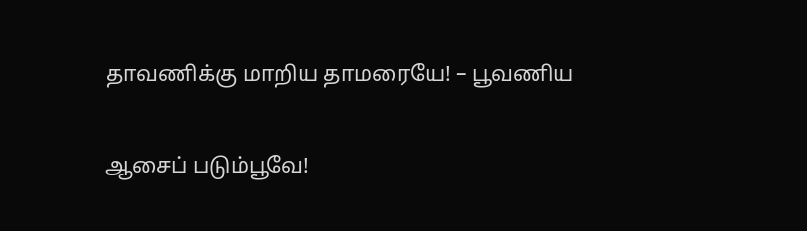தாவணிக்கு மாறிய தாமரையே! – பூவணிய

ஆசைப் படும்பூவே!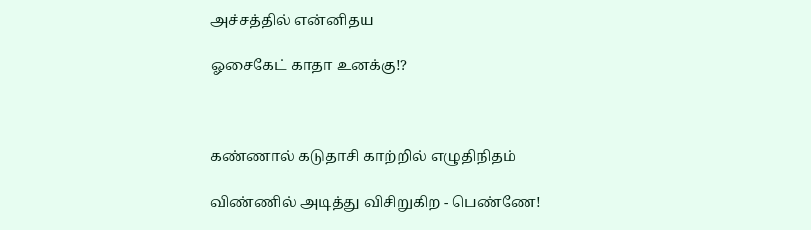அச்சத்தில் என்னிதய

ஓசைகேட் காதா உனக்கு!?



கண்ணால் கடுதாசி காற்றில் எழுதிநிதம்

விண்ணில் அடித்து விசிறுகிற - பெண்ணே!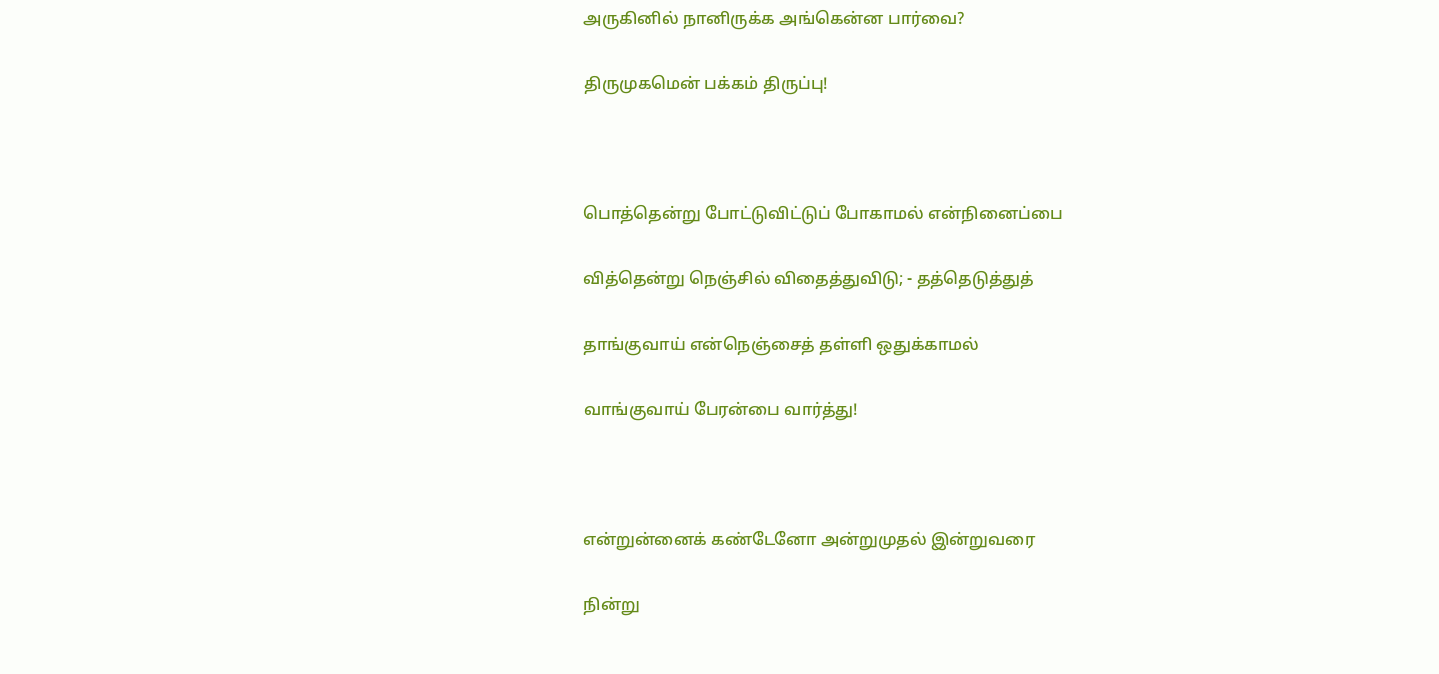அருகினில் நானிருக்க அங்கென்ன பார்வை?

திருமுகமென் பக்கம் திருப்பு!



பொத்தென்று போட்டுவிட்டுப் போகாமல் என்நினைப்பை

வித்தென்று நெஞ்சில் விதைத்துவிடு; - தத்தெடுத்துத்

தாங்குவாய் என்நெஞ்சைத் தள்ளி ஒதுக்காமல்

வாங்குவாய் பேரன்பை வார்த்து!



என்றுன்னைக் கண்டேனோ அன்றுமுதல் இன்றுவரை

நின்று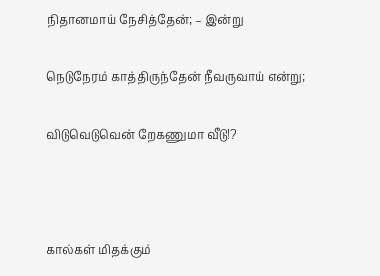நிதானமாய் நேசித்தேன்; – இன்று

நெடுநேரம் காத்திருந்தேன் நீவருவாய் என்று;

விடுவெடுவென் றேகணுமா வீடு!?



கால்கள் மிதக்கும்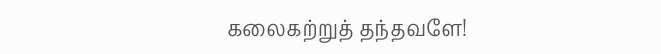கலைகற்றுத் தந்தவளே!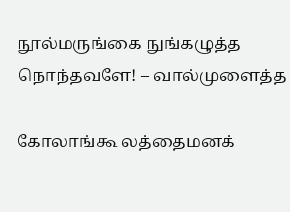நூல்மருங்கை நுங்கழுத்த நொந்தவளே! – வால்முளைத்த

கோலாங்கூ லத்தைமனக்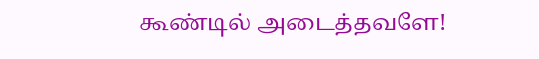கூண்டில் அடைத்தவளே!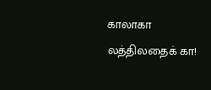காலாகா லத்திலதைக் கா!